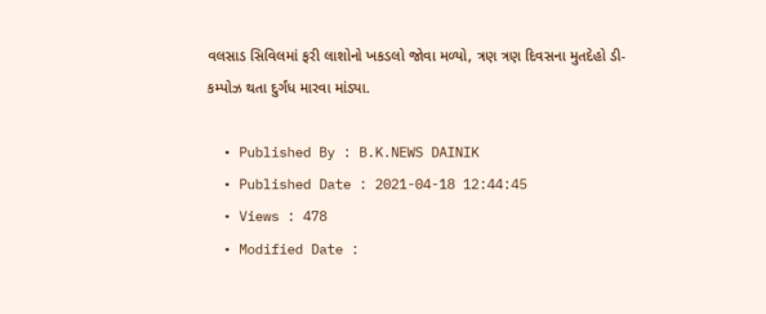વલસાડ સિવિલમાં ફરી લાશોનો ખકડલો જોવા મળ્યો, ત્રણ ત્રણ દિવસના મુતદેહો ડી-કમ્પોઝ થતા દુર્ગંધ મારવા માંડ્યા.

  • Published By : B.K.NEWS DAINIK
  • Published Date : 2021-04-18 12:44:45
  • Views : 478
  • Modified Date :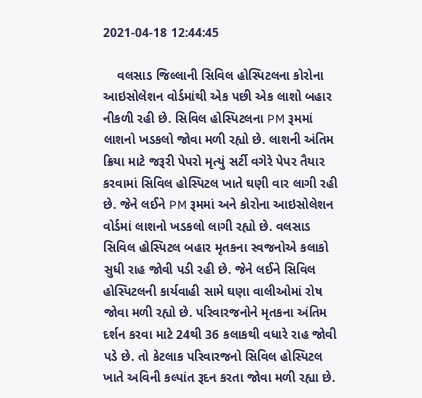2021-04-18 12:44:45

    વલસાડ જિલ્લાની સિવિલ હોસ્પિટલના કોરોના આઇસોલેશન વોર્ડમાંથી એક પછી એક લાશો બહાર નીકળી રહી છે. સિવિલ હોસ્પિટલના PM રૂમમાં લાશનો ખડકલો જોવા મળી રહ્યો છે. લાશની અંતિમ ક્રિયા માટે જરૂરી પેપરો મૃત્યું સર્ટી વગેરે પેપર તૈયાર કરવામાં સિવિલ હોસ્પિટલ ખાતે ઘણી વાર લાગી રહી છે. જેને લઈને PM રૂમમાં અને કોરોના આઇસોલેશન વોર્ડમાં લાશનો ખડકલો લાગી રહ્યો છે. વલસાડ સિવિલ હોસ્પિટલ બહાર મૃતકના સ્વજનોએ કલાકો સુધી રાહ જોવી પડી રહી છે. જેને લઈને સિવિલ હોસ્પિટલની કાર્યવાહી સામે ઘણા વાલીઓમાં રોષ જોવા મળી રહ્યો છે. પરિવારજનોને મૃતકના અંતિમ દર્શન કરવા માટે 24થી 36 કલાકથી વધારે રાહ જોવી પડે છે. તો કેટલાક પરિવારજનો સિવિલ હોસ્પિટલ ખાતે અવિની કલ્પાંત રૂદન કરતા જોવા મળી રહ્યા છે.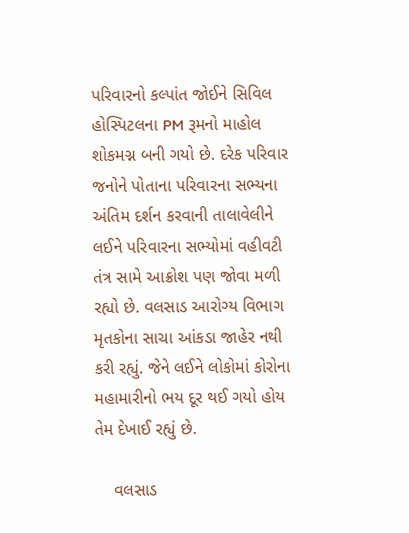પરિવારનો કલ્પાંત જોઈને સિવિલ હોસ્પિટલના PM રૂમનો માહોલ શોકમગ્ન બની ગયો છે. દરેક પરિવાર જનોને પોતાના પરિવારના સભ્યના અંતિમ દર્શન કરવાની તાલાવેલીને લઈને પરિવારના સભ્યોમાં વહીવટી તંત્ર સામે આક્રોશ પણ જોવા મળી રહ્યો છે. વલસાડ આરોગ્ય વિભાગ મૃતકોના સાચા આંકડા જાહેર નથી કરી રહ્યું. જેને લઈને લોકોમાં કોરોના મહામારીનો ભય દૂર થઈ ગયો હોય તેમ દેખાઈ રહ્યું છે.

    વલસાડ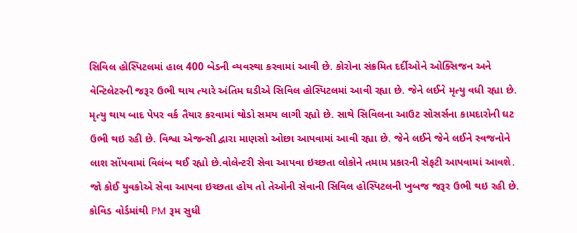સિવિલ હોસ્પિટલમાં હાલ 400 બેડની વ્યવસ્થા કરવામાં આવી છે. કોરોના સંક્રમિત દર્દીઓને ઓક્સિજન અને વેન્ટિલેટરની જરૂર ઉભી થાય ત્યારે અંતિમ ઘડીએ સિવિલ હોસ્પિટલમાં આવી રહ્યા છે. જેને લઈને મૃત્યુ વધી રહ્યા છે. મૃત્યુ થાય બાદ પેપર વર્ક તૈયાર કરવામાં થોડો સમય લાગી રહ્યો છે. સાથે સિવિલના આઉટ સોસર્સના કામદારોની ઘટ ઉભી થઇ રહી છે. વિશ્વા એજન્સી દ્વારા માણસો ઓછા આપવામાં આવી રહ્યા છે. જેને લઈને જેને લઈને સ્વજનોને લાશ સોંપવામાં વિલંબ થઈ રહ્યો છે.વોલેન્ટરી સેવા આપવા ઇચ્છતા લોકોને તમામ પ્રકારની સેફટી આપવામાં આવશે. જો કોઈ યુવકોએ સેવા આપવા ઇચ્છતા હોય તો તેઓની સેવાની સિવિલ હોસ્પિટલની ખુબજ જરૂર ઉભી થઇ રહી છે. કોવિડ વોર્ડમાંથી PM રૂમ સુધી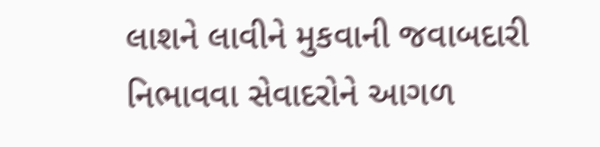લાશને લાવીને મુકવાની જવાબદારી નિભાવવા સેવાદરોને આગળ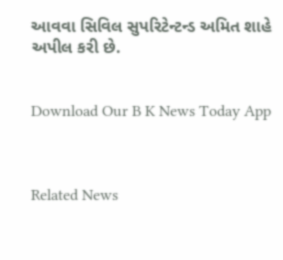આવવા સિવિલ સુપરિટેન્ટન્ડ અમિત શાહે અપીલ કરી છે.


Download Our B K News Today App



Related News